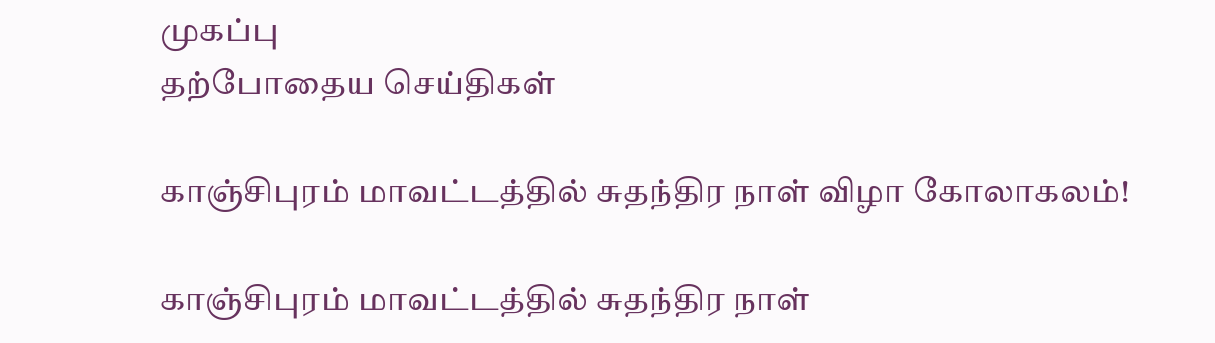முகப்பு
தற்போதைய செய்திகள்

காஞ்சிபுரம் மாவட்டத்தில் சுதந்திர நாள் விழா கோலாகலம்!

காஞ்சிபுரம் மாவட்டத்தில் சுதந்திர நாள்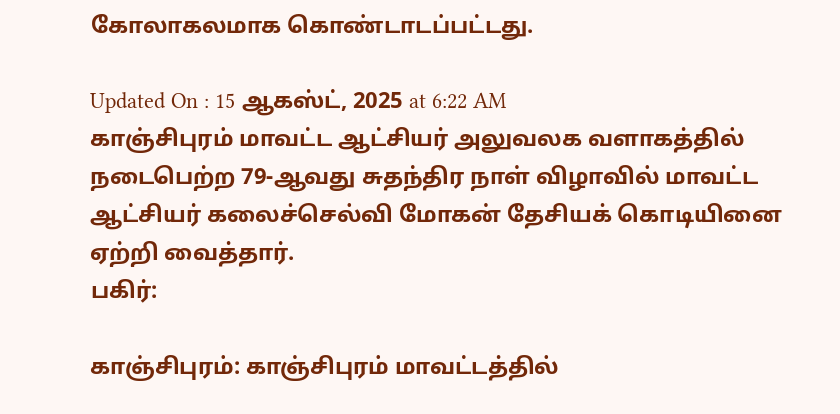கோலாகலமாக கொண்டாடப்பட்டது.

Updated On : 15 ஆகஸ்ட், 2025 at 6:22 AM
காஞ்சிபுரம் மாவட்ட ஆட்சியர் அலுவலக வளாகத்தில் நடைபெற்ற 79-ஆவது சுதந்திர நாள் விழாவில் மாவட்ட ஆட்சியர் கலைச்செல்வி மோகன் தேசியக் கொடியினை ஏற்றி வைத்தார்.
பகிர்:

காஞ்சிபுரம்: காஞ்சிபுரம் மாவட்டத்தில்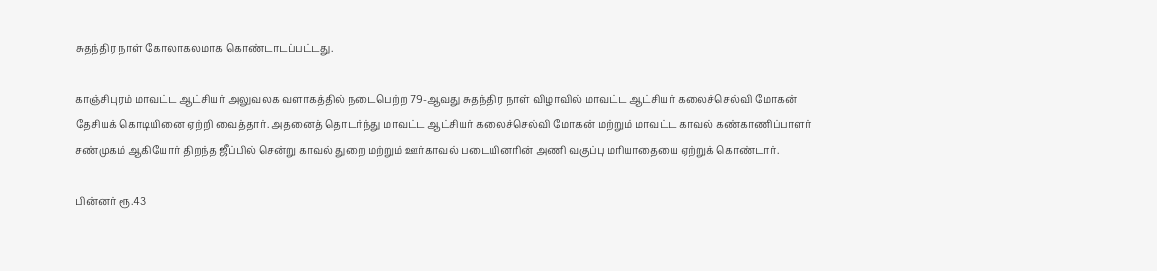சுதந்திர நாள் கோலாகலமாக கொண்டாடப்பட்டது.

காஞ்சிபுரம் மாவட்ட ஆட்சியர் அலுவலக வளாகத்தில் நடைபெற்ற 79-ஆவது சுதந்திர நாள் விழாவில் மாவட்ட ஆட்சியர் கலைச்செல்வி மோகன் தேசியக் கொடியினை ஏற்றி வைத்தார். அதனைத் தொடர்ந்து மாவட்ட ஆட்சியர் கலைச்செல்வி மோகன் மற்றும் மாவட்ட காவல் கண்காணிப்பாளர் சண்முகம் ஆகியோர் திறந்த ஜீப்பில் சென்று காவல் துறை மற்றும் ஊர்காவல் படையினரின் அணி வகுப்பு மரியாதையை ஏற்றுக் கொண்டார்.

பின்னர் ரூ.43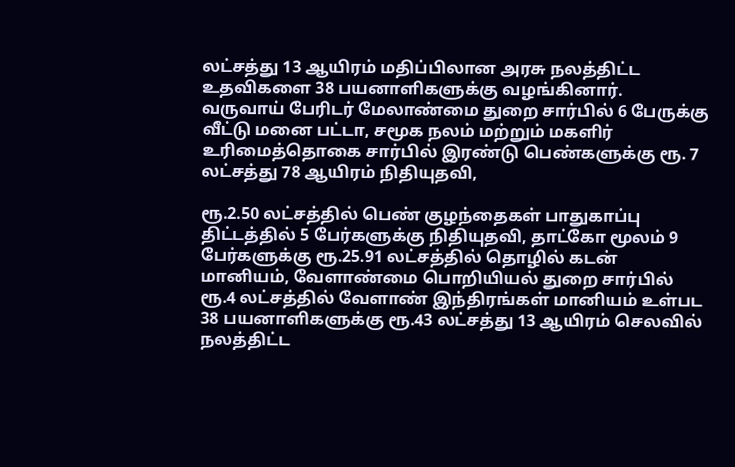லட்சத்து 13 ஆயிரம் மதிப்பிலான அரசு நலத்திட்ட உதவிகளை 38 பயனாளிகளுக்கு வழங்கினார். வருவாய் பேரிடர் மேலாண்மை துறை சார்பில் 6 பேருக்கு வீட்டு மனை பட்டா, சமூக நலம் மற்றும் மகளிர் உரிமைத்தொகை சார்பில் இரண்டு பெண்களுக்கு ரூ. 7 லட்சத்து 78 ஆயிரம் நிதியுதவி,

ரூ.2.50 லட்சத்தில் பெண் குழந்தைகள் பாதுகாப்பு திட்டத்தில் 5 பேர்களுக்கு நிதியுதவி, தாட்கோ மூலம் 9 பேர்களுக்கு ரூ.25.91 லட்சத்தில் தொழில் கடன் மானியம், வேளாண்மை பொறியியல் துறை சார்பில் ரூ.4 லட்சத்தில் வேளாண் இந்திரங்கள் மானியம் உள்பட 38 பயனாளிகளுக்கு ரூ.43 லட்சத்து 13 ஆயிரம் செலவில் நலத்திட்ட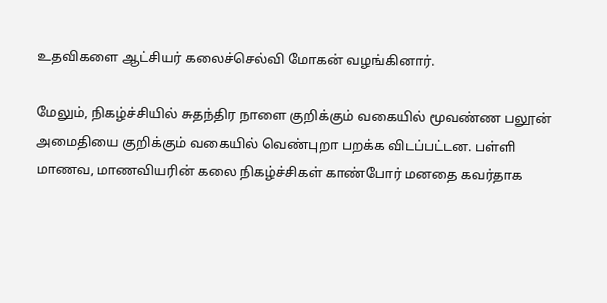உதவிகளை ஆட்சியர் கலைச்செல்வி மோகன் வழங்கினார்.

மேலும், நிகழ்ச்சியில் சுதந்திர நாளை குறிக்கும் வகையில் மூவண்ண பலூன் அமைதியை குறிக்கும் வகையில் வெண்புறா பறக்க விடப்பட்டன. பள்ளி மாணவ, மாணவியரின் கலை நிகழ்ச்சிகள் காண்போர் மனதை கவர்தாக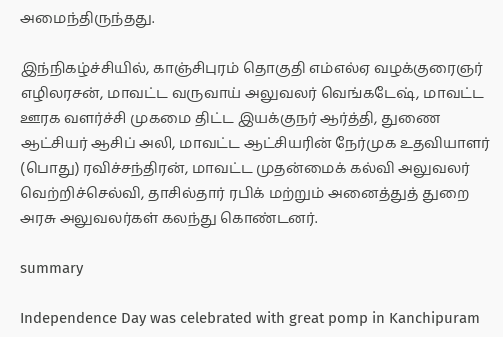அமைந்திருந்தது.

இந்நிகழ்ச்சியில், காஞ்சிபுரம் தொகுதி எம்எல்ஏ வழக்குரைஞர் எழிலரசன், மாவட்ட வருவாய் அலுவலர் வெங்கடேஷ், மாவட்ட ஊரக வளர்ச்சி முகமை திட்ட இயக்குநர் ஆர்த்தி, துணை ஆட்சியர் ஆசிப் அலி, மாவட்ட ஆட்சியரின் நேர்முக உதவியாளர் (பொது) ரவிச்சந்திரன், மாவட்ட முதன்மைக் கல்வி அலுவலர் வெற்றிச்செல்வி, தாசில்தார் ரபிக் மற்றும் அனைத்துத் துறை அரசு அலுவலர்கள் கலந்து கொண்டனர்.

summary

Independence Day was celebrated with great pomp in Kanchipuram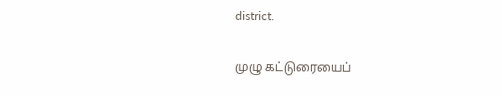district.

முழு கட்டுரையைப்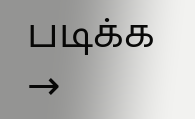படிக்க →